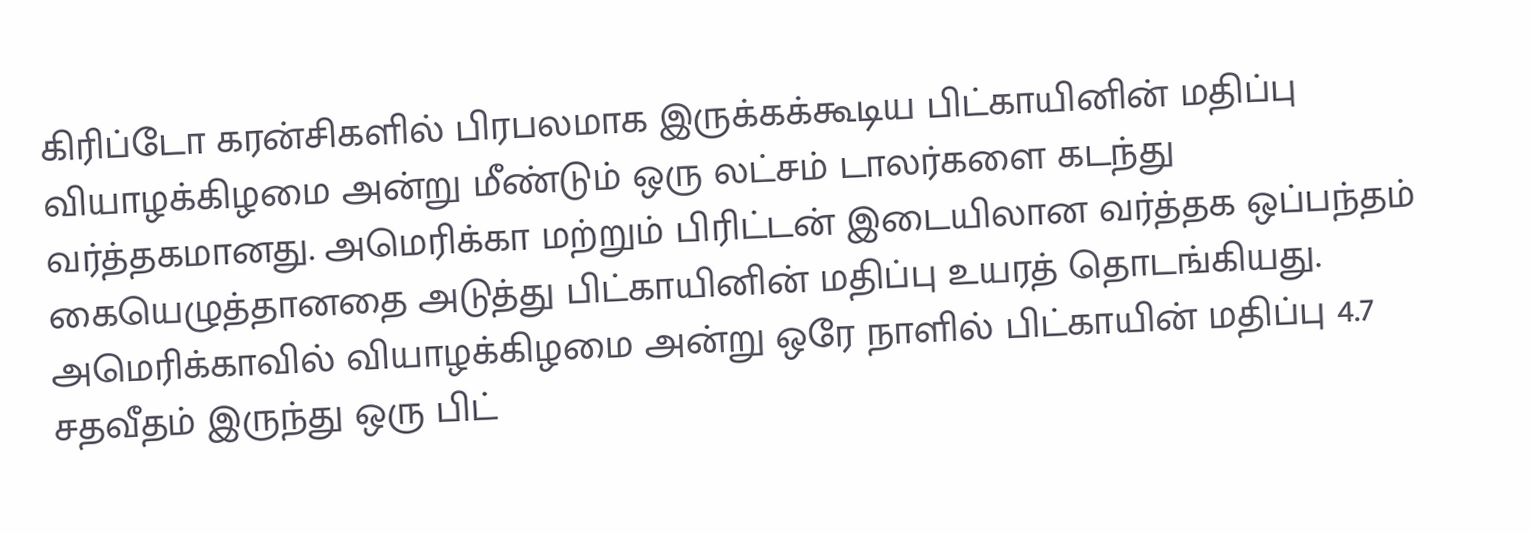கிரிப்டோ கரன்சிகளில் பிரபலமாக இருக்கக்கூடிய பிட்காயினின் மதிப்பு வியாழக்கிழமை அன்று மீண்டும் ஒரு லட்சம் டாலர்களை கடந்து வர்த்தகமானது. அமெரிக்கா மற்றும் பிரிட்டன் இடையிலான வர்த்தக ஒப்பந்தம் கையெழுத்தானதை அடுத்து பிட்காயினின் மதிப்பு உயரத் தொடங்கியது.
அமெரிக்காவில் வியாழக்கிழமை அன்று ஒரே நாளில் பிட்காயின் மதிப்பு 4.7 சதவீதம் இருந்து ஒரு பிட்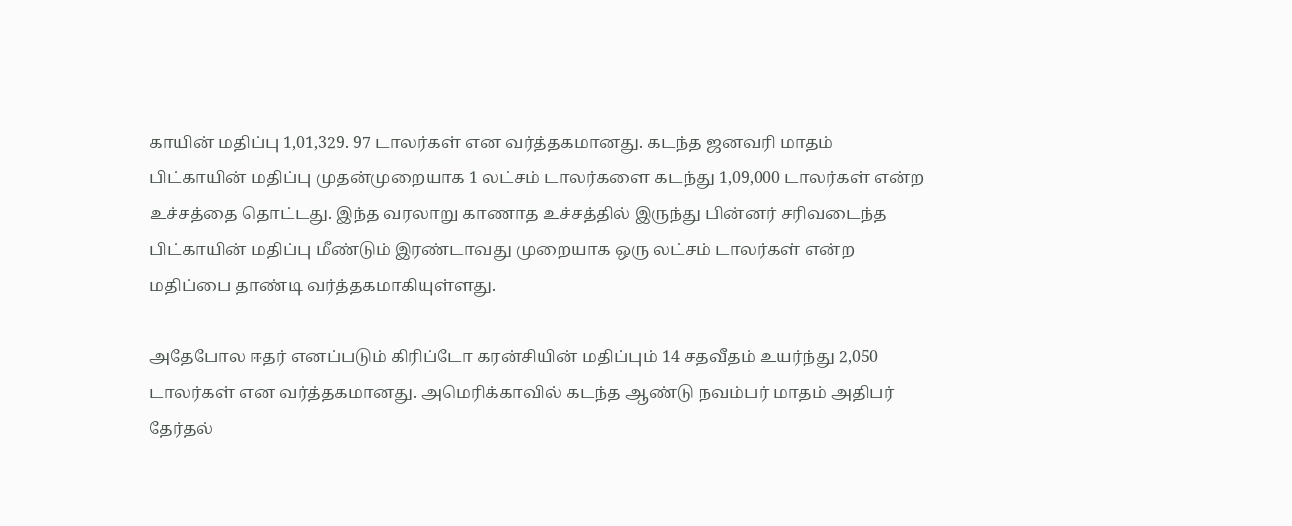காயின் மதிப்பு 1,01,329. 97 டாலர்கள் என வர்த்தகமானது. கடந்த ஜனவரி மாதம் பிட்காயின் மதிப்பு முதன்முறையாக 1 லட்சம் டாலர்களை கடந்து 1,09,000 டாலர்கள் என்ற உச்சத்தை தொட்டது. இந்த வரலாறு காணாத உச்சத்தில் இருந்து பின்னர் சரிவடைந்த பிட்காயின் மதிப்பு மீண்டும் இரண்டாவது முறையாக ஒரு லட்சம் டாலர்கள் என்ற மதிப்பை தாண்டி வர்த்தகமாகியுள்ளது.

அதேபோல ஈதர் எனப்படும் கிரிப்டோ கரன்சியின் மதிப்பும் 14 சதவீதம் உயர்ந்து 2,050 டாலர்கள் என வர்த்தகமானது. அமெரிக்காவில் கடந்த ஆண்டு நவம்பர் மாதம் அதிபர் தேர்தல்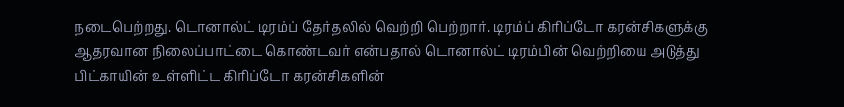நடைபெற்றது. டொனால்ட் டிரம்ப் தேர்தலில் வெற்றி பெற்றார். டிரம்ப் கிரிப்டோ கரன்சிகளுக்கு ஆதரவான நிலைப்பாட்டை கொண்டவர் என்பதால் டொனால்ட் டிரம்பின் வெற்றியை அடுத்து பிட்காயின் உள்ளிட்ட கிரிப்டோ கரன்சிகளின்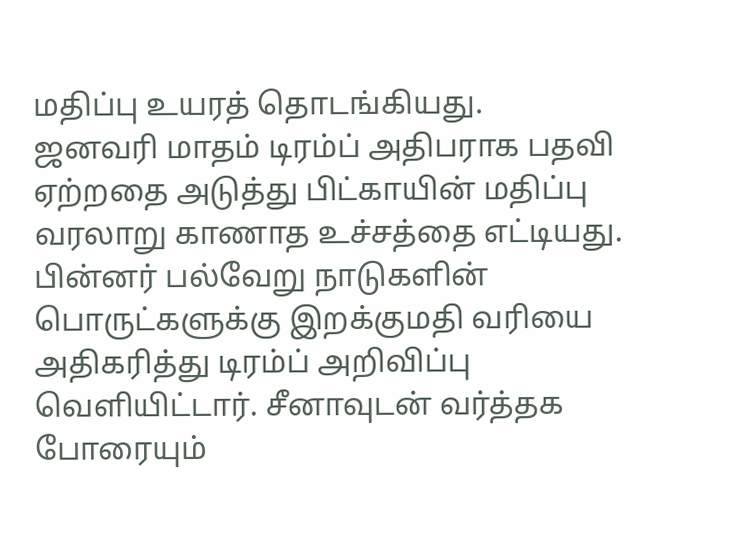மதிப்பு உயரத் தொடங்கியது.
ஜனவரி மாதம் டிரம்ப் அதிபராக பதவி ஏற்றதை அடுத்து பிட்காயின் மதிப்பு வரலாறு காணாத உச்சத்தை எட்டியது. பின்னர் பல்வேறு நாடுகளின் பொருட்களுக்கு இறக்குமதி வரியை அதிகரித்து டிரம்ப் அறிவிப்பு வெளியிட்டார். சீனாவுடன் வர்த்தக போரையும்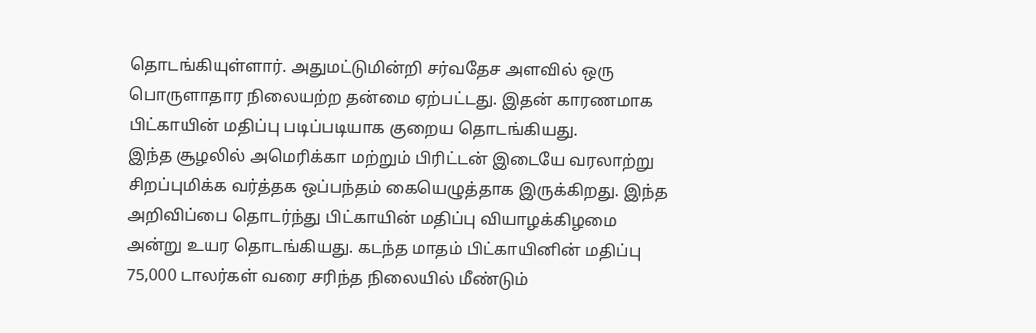தொடங்கியுள்ளார். அதுமட்டுமின்றி சர்வதேச அளவில் ஒரு பொருளாதார நிலையற்ற தன்மை ஏற்பட்டது. இதன் காரணமாக பிட்காயின் மதிப்பு படிப்படியாக குறைய தொடங்கியது.
இந்த சூழலில் அமெரிக்கா மற்றும் பிரிட்டன் இடையே வரலாற்று சிறப்புமிக்க வர்த்தக ஒப்பந்தம் கையெழுத்தாக இருக்கிறது. இந்த அறிவிப்பை தொடர்ந்து பிட்காயின் மதிப்பு வியாழக்கிழமை அன்று உயர தொடங்கியது. கடந்த மாதம் பிட்காயினின் மதிப்பு 75,000 டாலர்கள் வரை சரிந்த நிலையில் மீண்டும்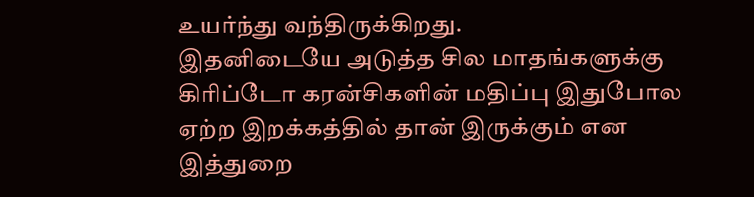உயர்ந்து வந்திருக்கிறது.
இதனிடையே அடுத்த சில மாதங்களுக்கு கிரிப்டோ கரன்சிகளின் மதிப்பு இதுபோல ஏற்ற இறக்கத்தில் தான் இருக்கும் என இத்துறை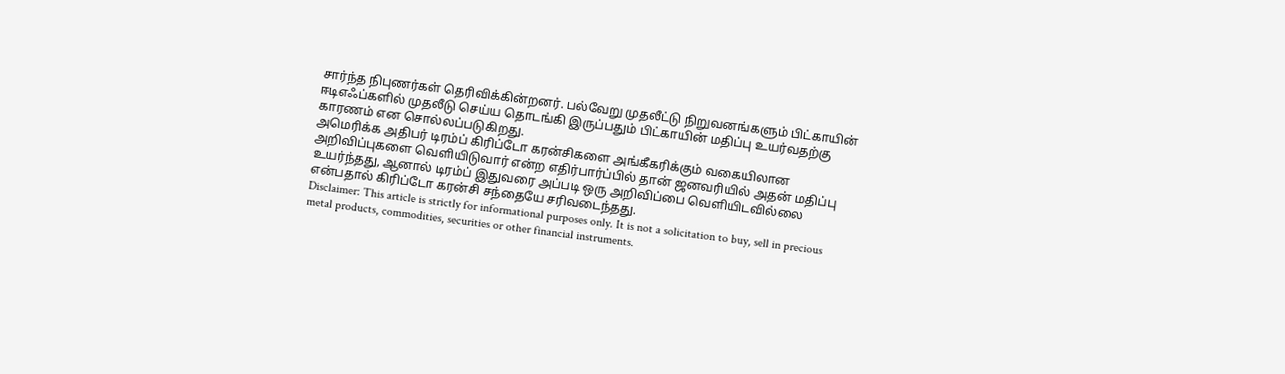சார்ந்த நிபுணர்கள் தெரிவிக்கின்றனர். பல்வேறு முதலீட்டு நிறுவனங்களும் பிட்காயின் ஈடிஎஃப்களில் முதலீடு செய்ய தொடங்கி இருப்பதும் பிட்காயின் மதிப்பு உயர்வதற்கு காரணம் என சொல்லப்படுகிறது.
அமெரிக்க அதிபர் டிரம்ப் கிரிப்டோ கரன்சிகளை அங்கீகரிக்கும் வகையிலான அறிவிப்புகளை வெளியிடுவார் என்ற எதிர்பார்ப்பில் தான் ஜனவரியில் அதன் மதிப்பு உயர்ந்தது, ஆனால் டிரம்ப் இதுவரை அப்படி ஒரு அறிவிப்பை வெளியிடவில்லை என்பதால் கிரிப்டோ கரன்சி சந்தையே சரிவடைந்தது.
Disclaimer: This article is strictly for informational purposes only. It is not a solicitation to buy, sell in precious metal products, commodities, securities or other financial instruments.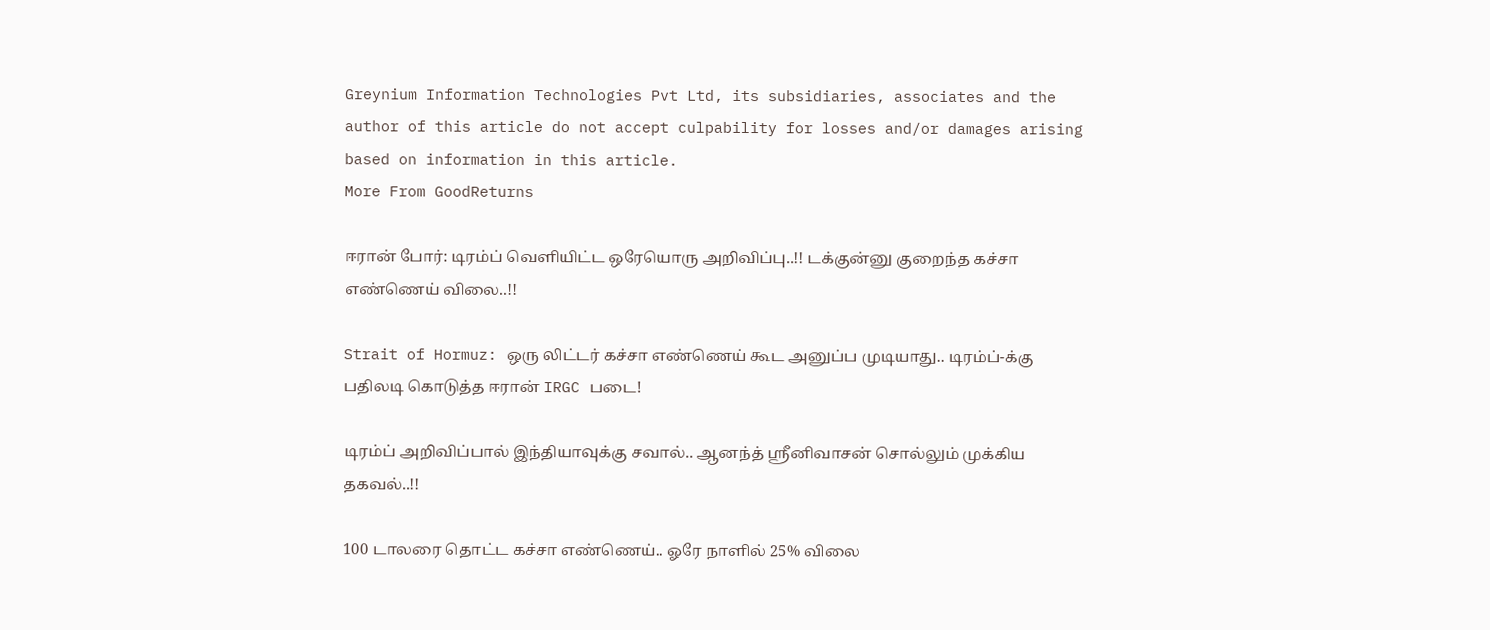Greynium Information Technologies Pvt Ltd, its subsidiaries, associates and the author of this article do not accept culpability for losses and/or damages arising based on information in this article.
More From GoodReturns

ஈரான் போர்: டிரம்ப் வெளியிட்ட ஒரேயொரு அறிவிப்பு..!! டக்குன்னு குறைந்த கச்சா எண்ணெய் விலை..!!

Strait of Hormuz: ஒரு லிட்டர் கச்சா எண்ணெய் கூட அனுப்ப முடியாது.. டிரம்ப்-க்கு பதிலடி கொடுத்த ஈரான் IRGC படை!

டிரம்ப் அறிவிப்பால் இந்தியாவுக்கு சவால்.. ஆனந்த் ஸ்ரீனிவாசன் சொல்லும் முக்கிய தகவல்..!!

100 டாலரை தொட்ட கச்சா எண்ணெய்.. ஓரே நாளில் 25% விலை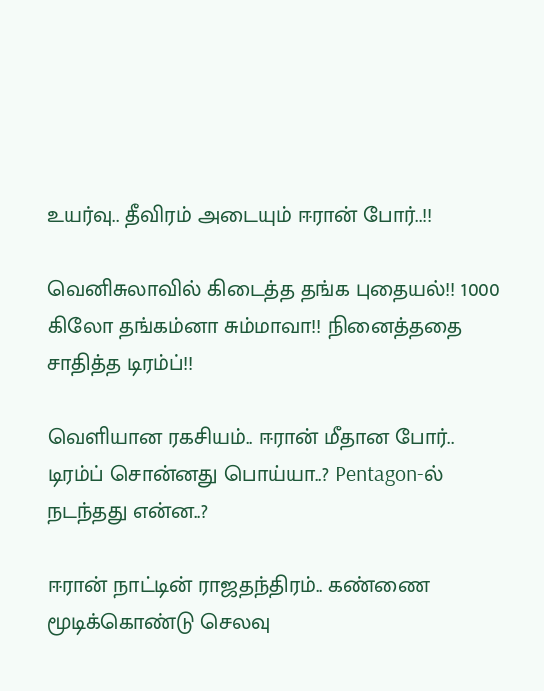உயர்வு.. தீவிரம் அடையும் ஈரான் போர்..!!

வெனிசுலாவில் கிடைத்த தங்க புதையல்!! 1000 கிலோ தங்கம்னா சும்மாவா!! நினைத்ததை சாதித்த டிரம்ப்!!

வெளியான ரகசியம்.. ஈரான் மீதான போர்.. டிரம்ப் சொன்னது பொய்யா..? Pentagon-ல் நடந்தது என்ன..?

ஈரான் நாட்டின் ராஜதந்திரம்.. கண்ணை மூடிக்கொண்டு செலவு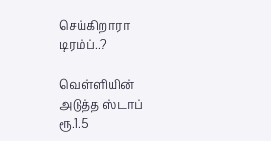செய்கிறாரா டிரம்ப்..?

வெள்ளியின் அடுத்த ஸ்டாப் ரூ.1.5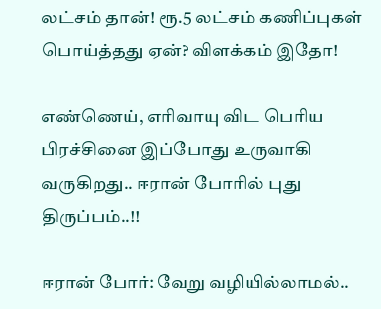லட்சம் தான்! ரூ.5 லட்சம் கணிப்புகள் பொய்த்தது ஏன்? விளக்கம் இதோ!

எண்ணெய், எரிவாயு விட பெரிய பிரச்சினை இப்போது உருவாகி வருகிறது.. ஈரான் போரில் புது திருப்பம்..!!

ஈரான் போர்: வேறு வழியில்லாமல்..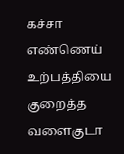கச்சா எண்ணெய் உற்பத்தியை குறைத்த வளைகுடா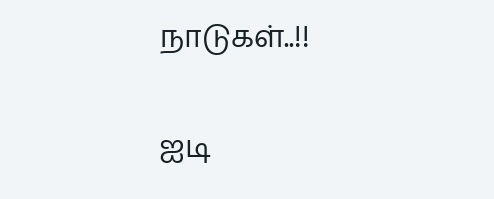நாடுகள்..!!

ஐடி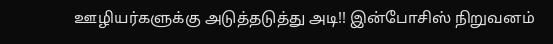ஊழியர்களுக்கு அடுத்தடுத்து அடி!! இன்போசிஸ் நிறுவனம்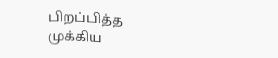பிறப்பித்த முக்கிய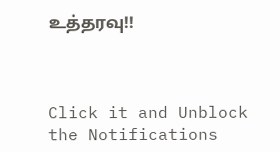உத்தரவு!!



Click it and Unblock the Notifications